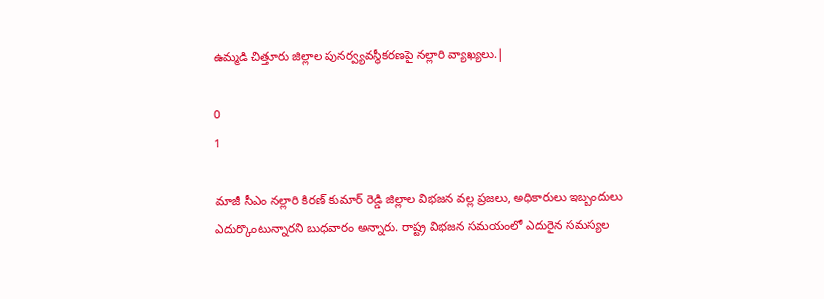ఉమ్మడి చిత్తూరు జిల్లాల పునర్వ్యవస్థీకరణపై నల్లారి వ్యాఖ్యలు.|

0
1

మాజీ సీఎం నల్లారి కిరణ్ కుమార్ రెడ్డి జిల్లాల విభజన వల్ల ప్రజలు, అధికారులు ఇబ్బందులు ఎదుర్కొంటున్నారని బుధవారం అన్నారు. రాష్ట్ర విభజన సమయంలో ఎదురైన సమస్యల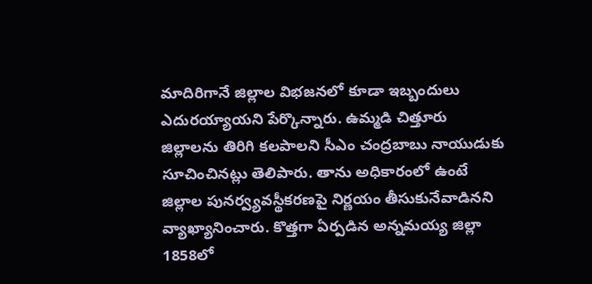మాదిరిగానే జిల్లాల విభజనలో కూడా ఇబ్బందులు ఎదురయ్యాయని పేర్కొన్నారు. ఉమ్మడి చిత్తూరు జిల్లాలను తిరిగి కలపాలని సీఎం చంద్రబాబు నాయుడుకు సూచించినట్లు తెలిపారు. తాను అధికారంలో ఉంటే జిల్లాల పునర్వ్యవస్థీకరణపై నిర్ణయం తీసుకునేవాడినని వ్యాఖ్యానించారు. కొత్తగా ఏర్పడిన అన్నమయ్య జిల్లా 1858లో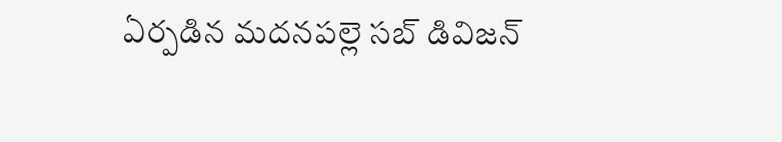ఏర్పడిన మదనపల్లె సబ్ డివిజన్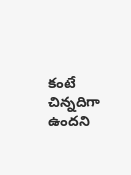కంటే చిన్నదిగా ఉందని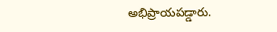అభిప్రాయపడ్డారు.